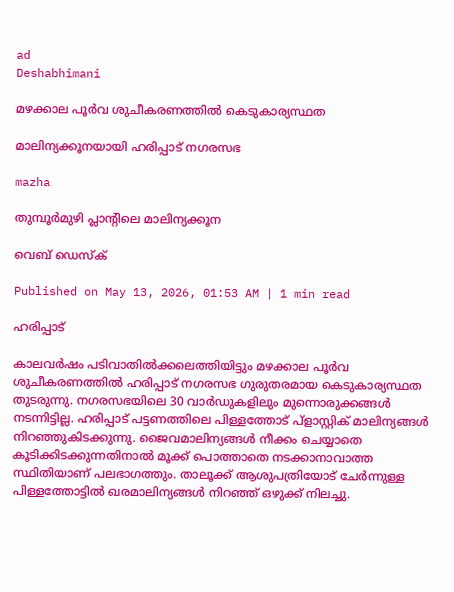ad
Deshabhimani

മഴക്കാല പൂർവ ശുചീകരണത്തിൽ കെടുകാര്യസ്ഥത

മാലിന്യക്കൂനയായി ഹരിപ്പാട്‌ നഗരസഭ

mazha

തുമ്പൂർമുഴി പ്ലാന്റിലെ മാലിന്യക്കൂന

വെബ് ഡെസ്ക്

Published on May 13, 2026, 01:53 AM | 1 min read

ഹരിപ്പാട്

കാലവർഷം പടിവാതിൽക്കലെത്തിയിട്ടും മഴക്കാല പൂർവ ശുചീകരണത്തിൽ ഹരിപ്പാട് നഗരസഭ ഗുരുതരമായ കെടുകാര്യസ്ഥത തുടരുന്നു. നഗരസഭയിലെ 30 വാർഡുകളിലും മുന്നൊരുക്കങ്ങൾ നടന്നിട്ടില്ല. ഹരിപ്പാട്‌ പട്ടണത്തിലെ പിള്ളത്തോട്‌ പ്ളാസ്റ്റിക് മാലിന്യങ്ങൾ നിറഞ്ഞുകിടക്കുന്നു. ജൈവമാലിന്യങ്ങൾ നീക്കം ചെയ്യാതെ കൂടിക്കിടക്കുന്നതിനാൽ മൂക്ക് പൊത്താതെ നടക്കാനാവാത്ത സ്ഥിതിയാണ് പലഭാഗത്തും. താലൂക്ക് ആശുപത്രിയോട് ചേർന്നുള്ള പിള്ളത്തോട്ടിൽ ഖരമാലിന്യങ്ങൾ നിറഞ്ഞ്‌ ഒഴുക്ക് നിലച്ചു.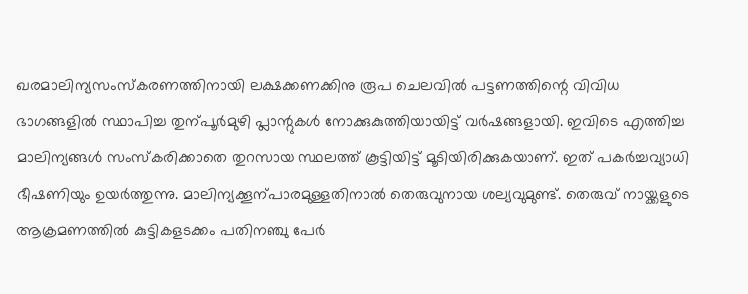ഖരമാലിന്യസംസ്‌കരണത്തിനായി ലക്ഷക്കണക്കിനു രൂപ ചെലവിൽ പട്ടണത്തിന്റെ വിവിധ ഭാഗങ്ങളിൽ സ്ഥാപിച്ച തുന്പൂർമുഴി പ്ലാന്റുകൾ നോക്കുകുത്തിയായിട്ട് വർഷങ്ങളായി. ഇവിടെ എത്തിച്ച മാലിന്യങ്ങൾ സംസ്‌കരിക്കാതെ തുറസായ സ്ഥലത്ത് കൂട്ടിയിട്ട് മൂടിയിരിക്കുകയാണ്‌. ഇത്‌ പകർച്ചവ്യാധി ഭീഷണിയും ഉയർത്തുന്നു. മാലിന്യക്കൂന്പാരമുള്ളതിനാൽ തെരുവുനായ ശല്യവുമുണ്ട്‌. തെരുവ് നായ്ക്കളുടെ ആക്രമണത്തിൽ കുട്ടികളടക്കം പതിനഞ്ചു പേർ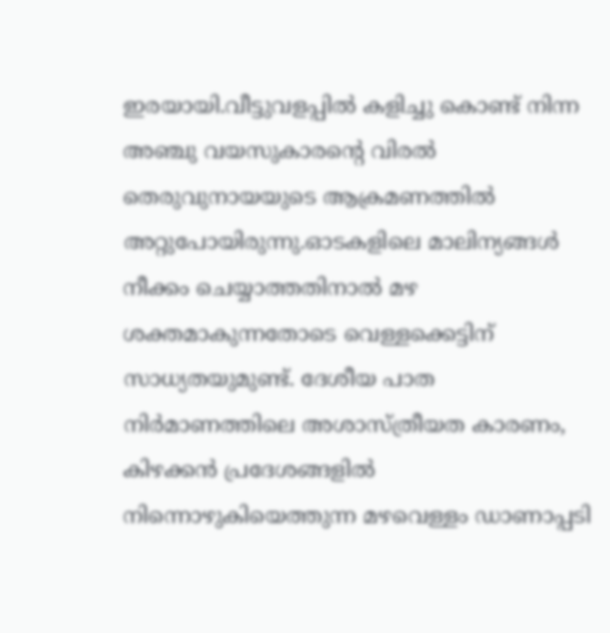ഇരയായി.വീട്ടുവളപ്പിൽ കളിച്ചു കൊണ്ട് നിന്ന അഞ്ചു വയസുകാരന്റെ വിരൽ തെരുവുനായയുടെ ആക്രമണത്തിൽ അറ്റുപോയിരുന്നു.ഓടകളിലെ മാലിന്യങ്ങൾ നീക്കം ചെയ്യാത്തതിനാൽ മഴ ശക്തമാകുന്നതോടെ വെള്ളക്കെട്ടിന്‌ സാധ്യതയുമുണ്ട്. ദേശീയ പാത നിർമാണത്തിലെ അശാസ്ത്രീയത കാരണം, കിഴക്കൻ പ്രദേശങ്ങളിൽ നിന്നൊഴുകിയെത്തുന്ന മഴവെള്ളം ഡാണാപ്പടി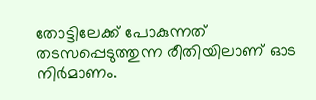തോട്ടിലേക്ക് പോകുന്നത് തടസപ്പെടുത്തുന്ന രീതിയിലാണ് ഓട നിർമാണം.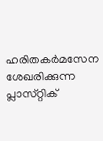ഹരിതകർമസേന ശേഖരിക്കുന്ന പ്ലാസ്‌റ്റിക്‌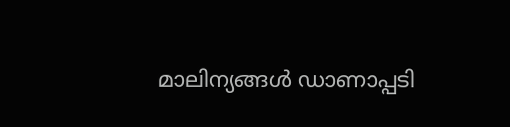മാലിന്യങ്ങൾ ഡാണാപ്പടി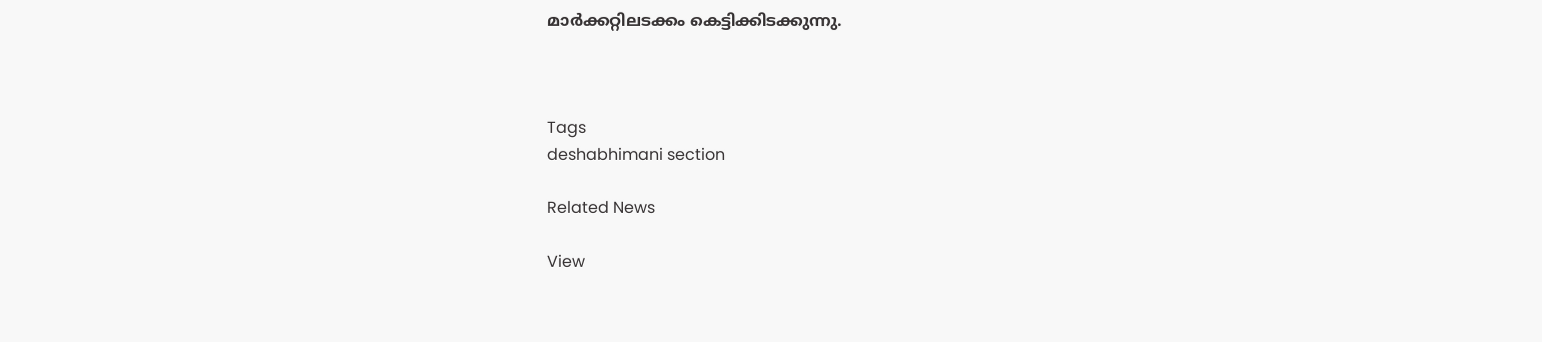മാർക്കറ്റിലടക്കം കെട്ടിക്കിടക്കുന്നു.



Tags
deshabhimani section

Related News

View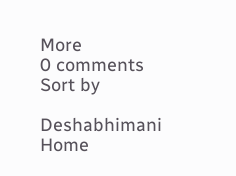More
0 comments
Sort by

Deshabhimani
Home